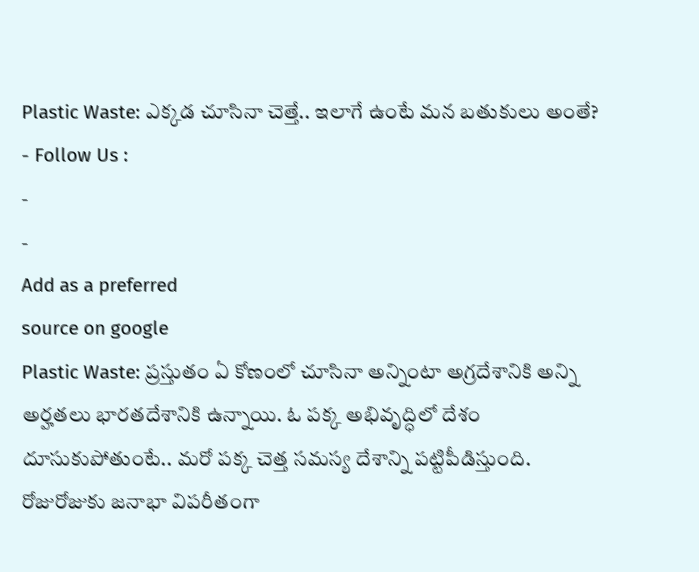Plastic Waste: ఎక్కడ చూసినా చెత్తే.. ఇలాగే ఉంటే మన బతుకులు అంతే?
- Follow Us :
-
-
Add as a preferred
source on google
Plastic Waste: ప్రస్తుతం ఏ కోణంలో చూసినా అన్నింటా అగ్రదేశానికి అన్ని అర్హతలు భారతదేశానికి ఉన్నాయి. ఓ పక్క అభివృద్ధిలో దేశం దూసుకుపోతుంటే.. మరో పక్క చెత్త సమస్య దేశాన్ని పట్టిపీడిస్తుంది. రోజురోజుకు జనాభా విపరీతంగా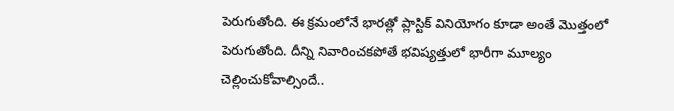పెరుగుతోంది. ఈ క్రమంలోనే భారత్లో ప్లాస్టిక్ వినియోగం కూడా అంతే మొత్తంలో పెరుగుతోంది. దీన్ని నివారించకపోతే భవిష్యత్తులో భారీగా మూల్యం చెల్లించుకోవాల్సిందే..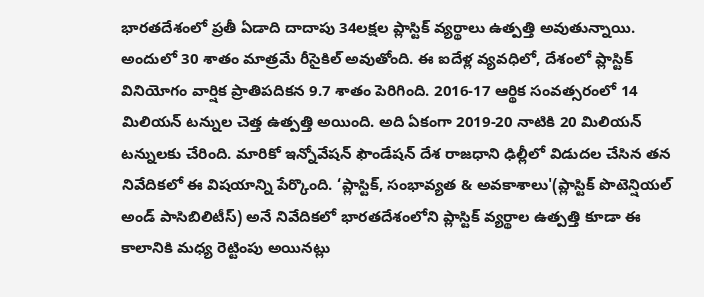భారతదేశంలో ప్రతీ ఏడాది దాదాపు 34లక్షల ప్లాస్టిక్ వ్యర్థాలు ఉత్పత్తి అవుతున్నాయి. అందులో 30 శాతం మాత్రమే రీసైకిల్ అవుతోంది. ఈ ఐదేళ్ల వ్యవధిలో, దేశంలో ప్లాస్టిక్ వినియోగం వార్షిక ప్రాతిపదికన 9.7 శాతం పెరిగింది. 2016-17 ఆర్థిక సంవత్సరంలో 14 మిలియన్ టన్నుల చెత్త ఉత్పత్తి అయింది. అది ఏకంగా 2019-20 నాటికి 20 మిలియన్ టన్నులకు చేరింది. మారికో ఇన్నోవేషన్ ఫౌండేషన్ దేశ రాజధాని ఢిల్లీలో విడుదల చేసిన తన నివేదికలో ఈ విషయాన్ని పేర్కొంది. ‘ప్లాస్టిక్, సంభావ్యత & అవకాశాలు'(ప్లాస్టిక్ పొటెన్షియల్ అండ్ పాసిబిలిటీస్) అనే నివేదికలో భారతదేశంలోని ప్లాస్టిక్ వ్యర్థాల ఉత్పత్తి కూడా ఈ కాలానికి మధ్య రెట్టింపు అయినట్లు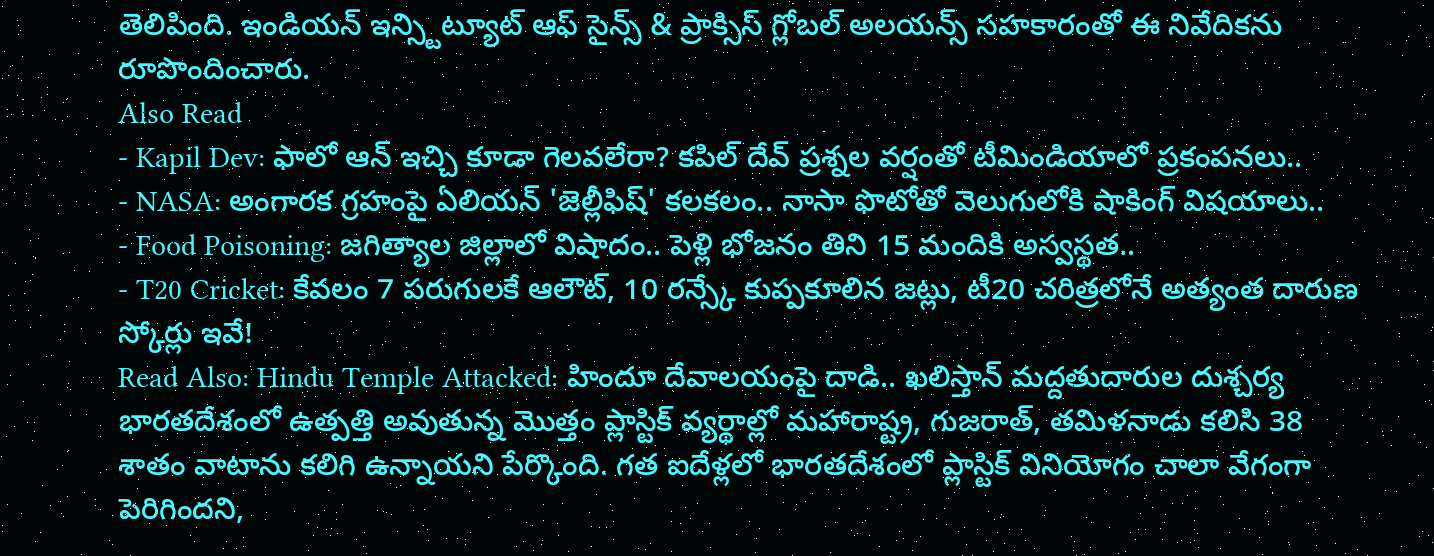తెలిపింది. ఇండియన్ ఇన్స్టిట్యూట్ ఆఫ్ సైన్స్ & ప్రాక్సిస్ గ్లోబల్ అలయన్స్ సహకారంతో ఈ నివేదికను రూపొందించారు.
Also Read
- Kapil Dev: ఫాలో ఆన్ ఇచ్చి కూడా గెలవలేరా? కపిల్ దేవ్ ప్రశ్నల వర్షంతో టీమిండియాలో ప్రకంపనలు..
- NASA: అంగారక గ్రహంపై ఏలియన్ 'జెల్లీఫిష్' కలకలం.. నాసా ఫొటోతో వెలుగులోకి షాకింగ్ విషయాలు..
- Food Poisoning: జగిత్యాల జిల్లాలో విషాదం.. పెళ్లి భోజనం తిని 15 మందికి అస్వస్థత..
- T20 Cricket: కేవలం 7 పరుగులకే ఆలౌట్, 10 రన్స్కే కుప్పకూలిన జట్లు, టీ20 చరిత్రలోనే అత్యంత దారుణ స్కోర్లు ఇవే!
Read Also: Hindu Temple Attacked: హిందూ దేవాలయంపై దాడి.. ఖలిస్తాన్ మద్దతుదారుల దుశ్చర్య
భారతదేశంలో ఉత్పత్తి అవుతున్న మొత్తం ప్లాస్టిక్ వ్యర్థాల్లో మహారాష్ట్ర, గుజరాత్, తమిళనాడు కలిసి 38 శాతం వాటాను కలిగి ఉన్నాయని పేర్కొంది. గత ఐదేళ్లలో భారతదేశంలో ప్లాస్టిక్ వినియోగం చాలా వేగంగా పెరిగిందని,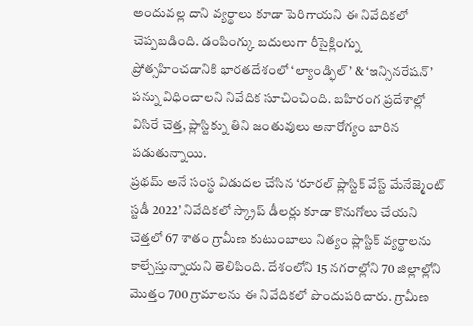అందువల్ల దాని వ్యర్థాలు కూడా పెరిగాయని ఈ నివేదికలో చెప్పబడింది. డంపింగ్కు బదులుగా రీసైక్లింగ్ను ప్రోత్సహించడానికి భారతదేశంలో ‘ల్యాండ్ఫిల్’ & ‘ఇన్సినరేషన్’ పన్ను విధించాలని నివేదిక సూచించింది. బహిరంగ ప్రదేశాల్లో విసిరే చెత్త, ప్లాస్టిక్ను తిని జంతువులు అనారోగ్యం బారిన పడుతున్నాయి.
ప్రథమ్ అనే సంస్థ విడుదల చేసిన ‘రూరల్ ప్లాస్టిక్ వేస్ట్ మేనేజ్మెంట్ స్టడీ 2022’ నివేదికలో స్క్రాప్ డీలర్లు కూడా కొనుగోలు చేయని చెత్తలో 67 శాతం గ్రామీణ కుటుంబాలు నిత్యం ప్లాస్టిక్ వ్యర్థాలను కాల్చేస్తున్నాయని తెలిపింది. దేశంలోని 15 నగరాల్లోని 70 జిల్లాల్లోని మొత్తం 700 గ్రామాలను ఈ నివేదికలో పొందుపరిచారు. గ్రామీణ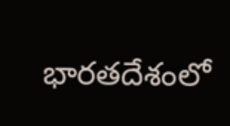భారతదేశంలో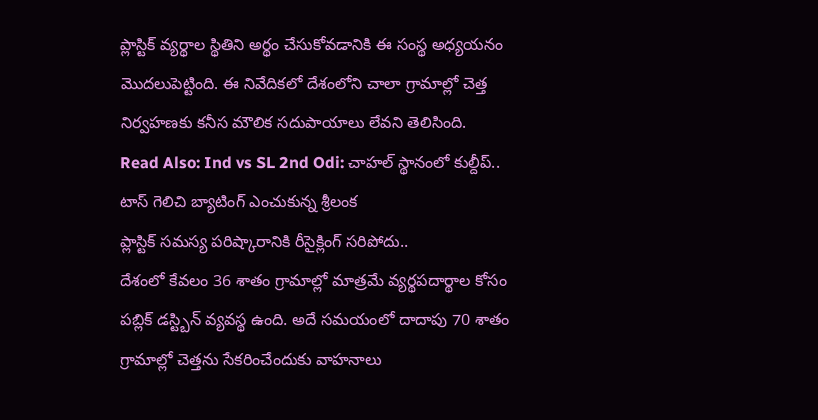ప్లాస్టిక్ వ్యర్థాల స్థితిని అర్థం చేసుకోవడానికి ఈ సంస్థ అధ్యయనం మొదలుపెట్టింది. ఈ నివేదికలో దేశంలోని చాలా గ్రామాల్లో చెత్త నిర్వహణకు కనీస మౌలిక సదుపాయాలు లేవని తెలిసింది.
Read Also: Ind vs SL 2nd Odi: చాహల్ స్థానంలో కుల్దీప్.. టాస్ గెలిచి బ్యాటింగ్ ఎంచుకున్న శ్రీలంక
ప్లాస్టిక్ సమస్య పరిష్కారానికి రీసైక్లింగ్ సరిపోదు..
దేశంలో కేవలం 36 శాతం గ్రామాల్లో మాత్రమే వ్యర్థపదార్థాల కోసం పబ్లిక్ డస్ట్బిన్ వ్యవస్థ ఉంది. అదే సమయంలో దాదాపు 70 శాతం గ్రామాల్లో చెత్తను సేకరించేందుకు వాహనాలు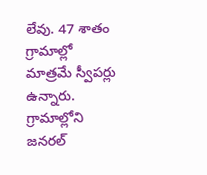లేవు. 47 శాతం గ్రామాల్లో మాత్రమే స్వీపర్లు ఉన్నారు. గ్రామాల్లోని జనరల్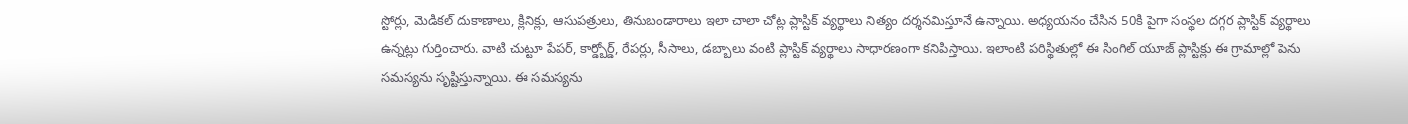స్టోర్లు, మెడికల్ దుకాణాలు, క్లినిక్లు, ఆసుపత్రులు, తినుబండారాలు ఇలా చాలా చోట్ల ప్లాస్టిక్ వ్యర్థాలు నిత్యం దర్శనమిస్తూనే ఉన్నాయి. అధ్యయనం చేసిన 50కి పైగా సంస్థల దగ్గర ప్లాస్టిక్ వ్యర్థాలు ఉన్నట్లు గుర్తించారు. వాటి చుట్టూ పేపర్, కార్డ్బోర్డ్, రేపర్లు, సీసాలు, డబ్బాలు వంటి ప్లాస్టిక్ వ్యర్థాలు సాధారణంగా కనిపిస్తాయి. ఇలాంటి పరిస్థితుల్లో ఈ సింగిల్ యూజ్ ప్లాస్టిక్లు ఈ గ్రామాల్లో పెను సమస్యను సృష్టిస్తున్నాయి. ఈ సమస్యను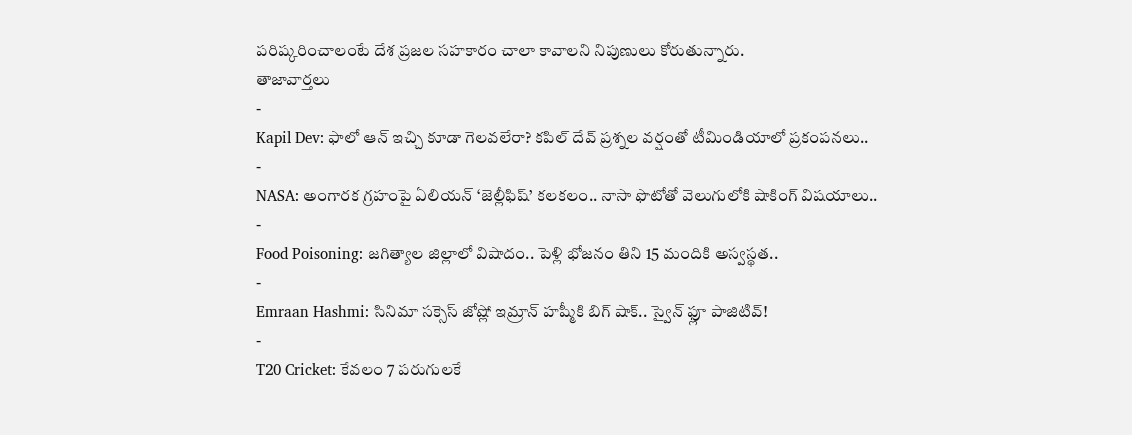పరిష్కరించాలంటే దేశ ప్రజల సహకారం చాలా కావాలని నిపుణులు కోరుతున్నారు.
తాజావార్తలు
-
Kapil Dev: ఫాలో ఆన్ ఇచ్చి కూడా గెలవలేరా? కపిల్ దేవ్ ప్రశ్నల వర్షంతో టీమిండియాలో ప్రకంపనలు..
-
NASA: అంగారక గ్రహంపై ఏలియన్ ‘జెల్లీఫిష్’ కలకలం.. నాసా ఫొటోతో వెలుగులోకి షాకింగ్ విషయాలు..
-
Food Poisoning: జగిత్యాల జిల్లాలో విషాదం.. పెళ్లి భోజనం తిని 15 మందికి అస్వస్థత..
-
Emraan Hashmi: సినిమా సక్సెస్ జోష్లో ఇమ్రాన్ హష్మీకి బిగ్ షాక్.. స్వైన్ ఫ్లూ పాజిటివ్!
-
T20 Cricket: కేవలం 7 పరుగులకే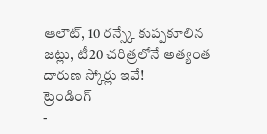ఆలౌట్, 10 రన్స్కే కుప్పకూలిన జట్లు, టీ20 చరిత్రలోనే అత్యంత దారుణ స్కోర్లు ఇవే!
ట్రెండింగ్
-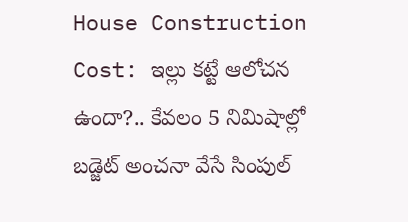House Construction Cost: ఇల్లు కట్టే ఆలోచన ఉందా?.. కేవలం 5 నిమిషాల్లో బడ్జెట్ అంచనా వేసే సింపుల్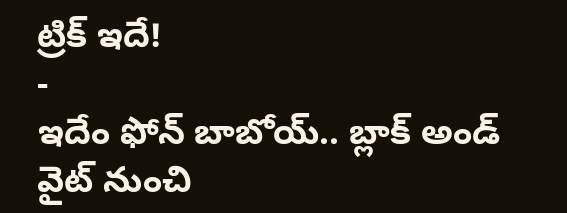ట్రిక్ ఇదే!
-
ఇదేం ఫోన్ బాబోయ్.. బ్లాక్ అండ్ వైట్ నుంచి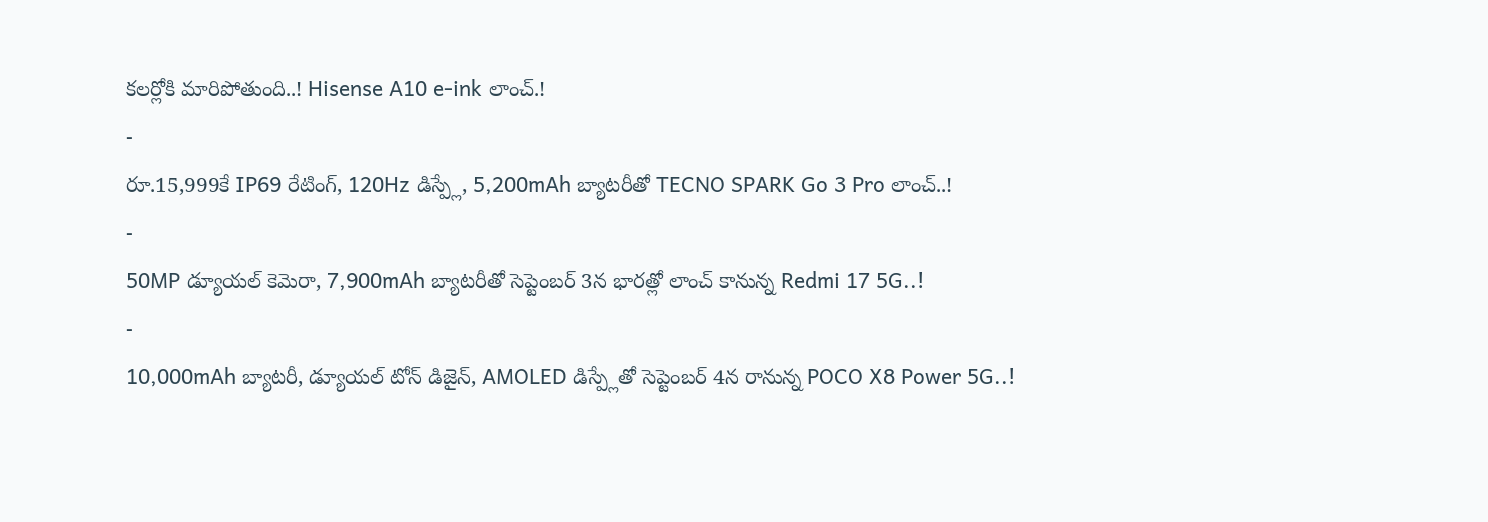కలర్లోకి మారిపోతుంది..! Hisense A10 e-ink లాంచ్.!
-
రూ.15,999కే IP69 రేటింగ్, 120Hz డిస్ప్లే, 5,200mAh బ్యాటరీతో TECNO SPARK Go 3 Pro లాంచ్..!
-
50MP డ్యూయల్ కెమెరా, 7,900mAh బ్యాటరీతో సెప్టెంబర్ 3న భారత్లో లాంచ్ కానున్న Redmi 17 5G..!
-
10,000mAh బ్యాటరీ, డ్యూయల్ టోన్ డిజైన్, AMOLED డిస్ప్లేతో సెప్టెంబర్ 4న రానున్న POCO X8 Power 5G..!